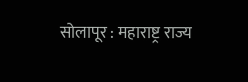सोलापूर : महाराष्ट्र राज्य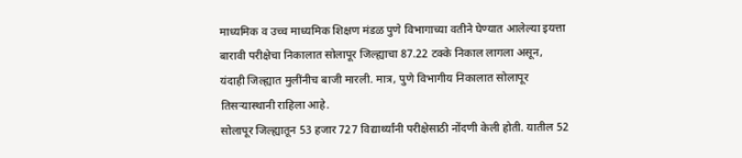माध्यमिक व उच्च माध्यमिक शिक्षण मंडळ पुणे विभागाच्या वतीने घेण्यात आलेल्या इयत्ता बारावी परीक्षेचा निकालात सोलापूर जिल्ह्याचा 87.22 टक्के निकाल लागला असून, यंदाही जिल्ह्यात मुलींनीच बाजी मारली. मात्र, पुणे विभागीय निकालात सोलापूर तिसऱ्यास्थानी राहिला आहे.
सोलापूर जिल्ह्यातून 53 हजार 727 विद्यार्थ्यांनी परीक्षेसाठी नोंदणी केली होती. यातील 52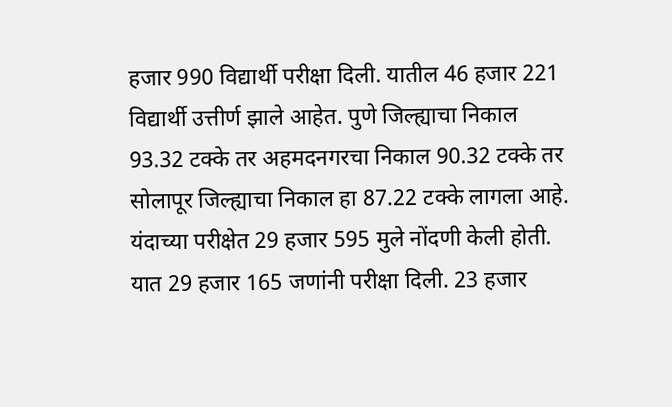हजार 990 विद्यार्थी परीक्षा दिली. यातील 46 हजार 221 विद्यार्थी उत्तीर्ण झाले आहेत. पुणे जिल्ह्याचा निकाल 93.32 टक्के तर अहमदनगरचा निकाल 90.32 टक्के तर सोलापूर जिल्ह्याचा निकाल हा 87.22 टक्के लागला आहे.
यंदाच्या परीक्षेत 29 हजार 595 मुले नोंदणी केली होती. यात 29 हजार 165 जणांनी परीक्षा दिली. 23 हजार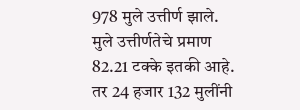978 मुले उत्तीर्ण झाले. मुले उत्तीर्णतेचे प्रमाण 82.21 टक्के इतकी आहे. तर 24 हजार 132 मुलींनी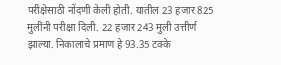परीक्षेसाठी नोंदणी केली होती. यातील 23 हजार 825 मुलींनी परीक्षा दिली. 22 हजार 243 मुली उत्तीर्ण झाल्या. निकालाचे प्रमाण हे 93.35 टक्के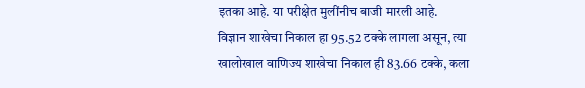इतका आहे. या परीक्षेत मुलींनीच बाजी मारली आहे.
विज्ञान शाखेचा निकाल हा 95.52 टक्के लागला असून, त्या खालोखाल वाणिज्य शाखेचा निकाल ही 83.66 टक्के, कला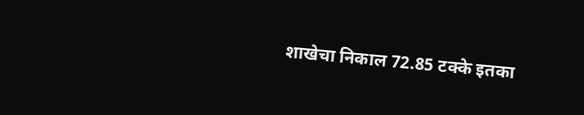शाखेचा निकाल 72.85 टक्के इतका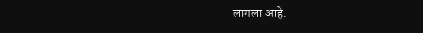लागला आहे.